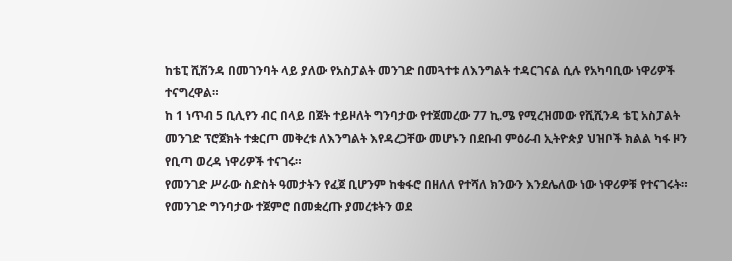ከቴፒ ሺሽንዳ በመገንባት ላይ ያለው የአስፓልት መንገድ በመጓተቱ ለእንግልት ተዳርገናል ሲሉ የአካባቢው ነዋሪዎች ተናግረዋል።
ከ 1 ነጥብ 5 ቢሊየን ብር በላይ በጀት ተይዞለት ግንባታው የተጀመረው 77 ኪ.ሜ የሚረዝመው የሺሺንዳ ቴፒ አስፓልት መንገድ ፕሮጀክት ተቋርጦ መቅረቱ ለእንግልት እየዳረጋቸው መሆኑን በደቡብ ምዕራብ ኢትዮጵያ ህዝቦች ክልል ካፋ ዞን የቢጣ ወረዳ ነዋሪዎች ተናገሩ።
የመንገድ ሥራው ስድስት ዓመታትን የፈጀ ቢሆንም ከቁፋሮ በዘለለ የተሻለ ክንውን እንደሌለው ነው ነዋሪዎቹ የተናገሩት።
የመንገድ ግንባታው ተጀምሮ በመቋረጡ ያመረቱትን ወደ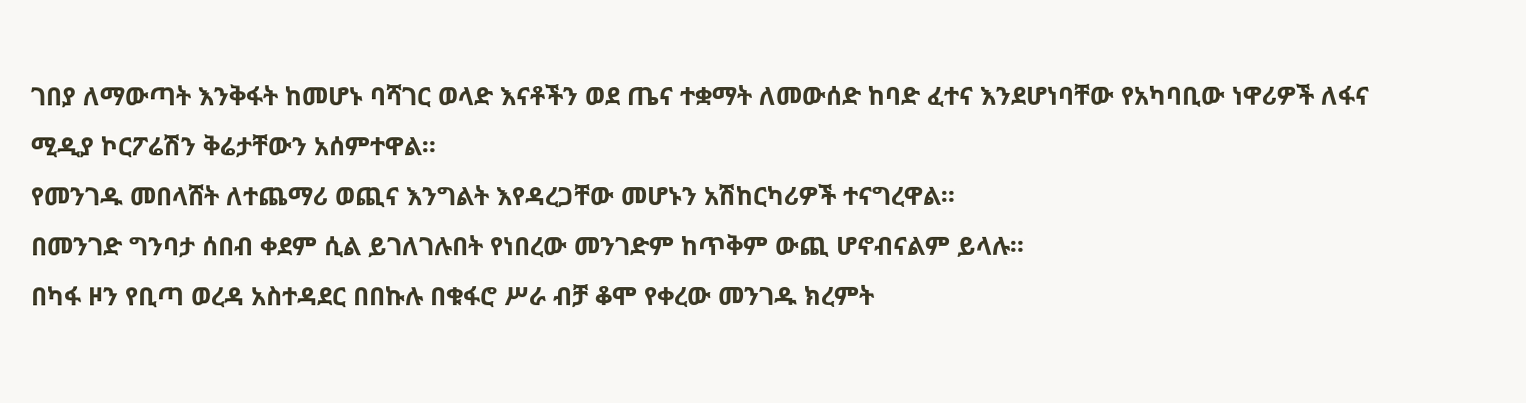ገበያ ለማውጣት እንቅፋት ከመሆኑ ባሻገር ወላድ እናቶችን ወደ ጤና ተቋማት ለመውሰድ ከባድ ፈተና እንደሆነባቸው የአካባቢው ነዋሪዎች ለፋና ሚዲያ ኮርፖሬሽን ቅሬታቸውን አሰምተዋል።
የመንገዱ መበላሸት ለተጨማሪ ወጪና እንግልት እየዳረጋቸው መሆኑን አሽከርካሪዎች ተናግረዋል።
በመንገድ ግንባታ ሰበብ ቀደም ሲል ይገለገሉበት የነበረው መንገድም ከጥቅም ውጪ ሆኖብናልም ይላሉ።
በካፋ ዞን የቢጣ ወረዳ አስተዳደር በበኩሉ በቁፋሮ ሥራ ብቻ ቆሞ የቀረው መንገዱ ክረምት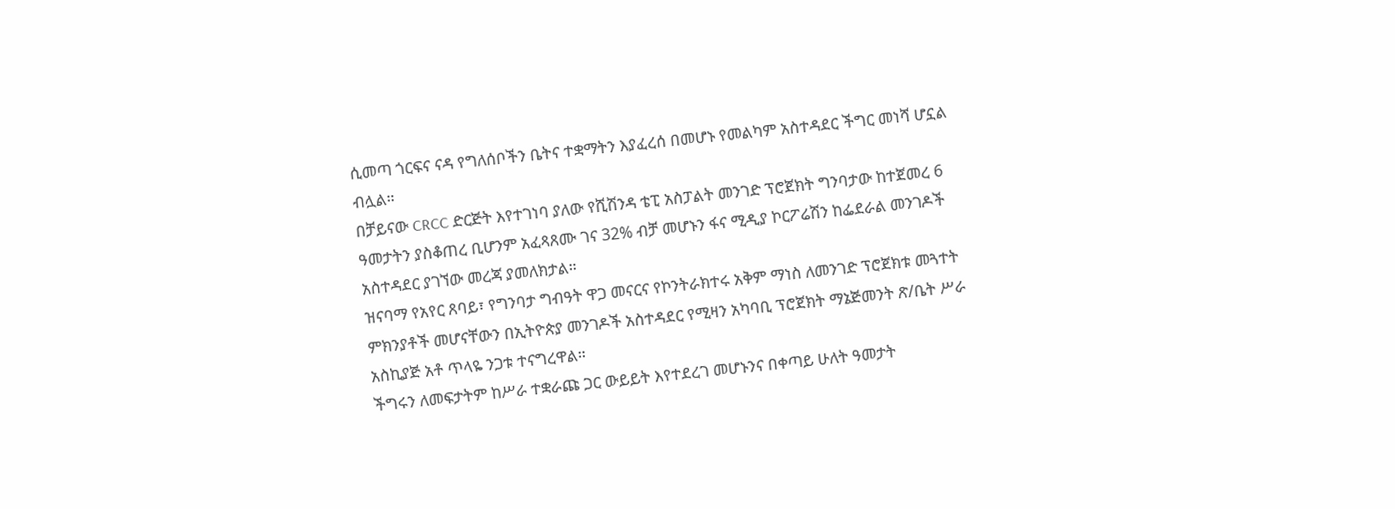ሲመጣ ጎርፍና ናዳ የግለሰቦችን ቤትና ተቋማትን እያፈረሰ በመሆኑ የመልካም አስተዳደር ችግር መነሻ ሆኗል ብሏል።
በቻይናው CRCC ድርጅት እየተገነባ ያለው የሺሽንዳ ቴፒ አስፓልት መንገድ ፕሮጀክት ግንባታው ከተጀመረ 6 ዓመታትን ያስቆጠረ ቢሆንም አፈጻጸሙ ገና 32% ብቻ መሆኑን ፋና ሚዲያ ኮርፖሬሽን ከፌደራል መንገዶች አስተዳደር ያገኘው መረጃ ያመለክታል።
ዝናባማ የአየር ጸባይ፣ የግንባታ ግብዓት ዋጋ መናርና የኮንትራክተሩ አቅም ማነስ ለመንገድ ፕሮጀክቱ መጓተት ምክንያቶች መሆናቸውን በኢትዮጵያ መንገዶች አስተዳደር የሚዛን አካባቢ ፕሮጀክት ማኔጅመንት ጽ/ቤት ሥራ አስኪያጅ አቶ ጥላዬ ንጋቱ ተናግረዋል።
ችግሩን ለመፍታትም ከሥራ ተቋራጩ ጋር ውይይት እየተደረገ መሆኑንና በቀጣይ ሁለት ዓመታት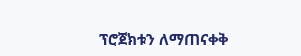ፕሮጀክቱን ለማጠናቀቅ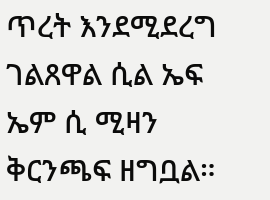ጥረት እንደሚደረግ ገልጸዋል ሲል ኤፍ ኤም ሲ ሚዛን ቅርንጫፍ ዘግቧል።